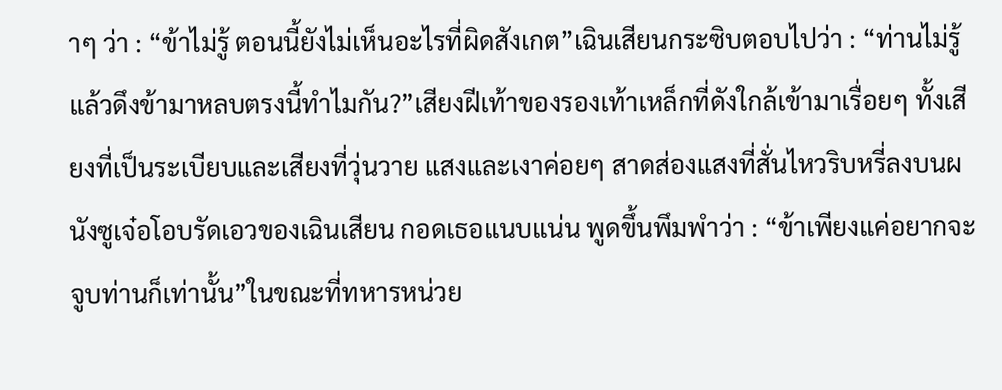าๆ ว่า : “ข้าไม่รู้ ตอนนี้ยังไม่เห็นอะไรที่ผิดสังเกต”เฉินเสียนกระซิบตอบไปว่า : “ท่านไม่รู้แล้วดึงข้ามาหลบตรงนี้ทำไมกัน?”เสียงฝีเท้าของรองเท้าเหล็กที่ดังใกล้เข้ามาเรื่อยๆ ทั้งเสียงที่เป็นระเบียบและเสียงที่วุ่นวาย แสงและเงาค่อยๆ สาดส่องแสงที่สั่นไหวริบหรี่ลงบนผนังซูเจ๋อโอบรัดเอวของเฉินเสียน กอดเธอแนบแน่น พูดขึ้นพึมพำว่า : “ข้าเพียงแค่อยากจะจูบท่านก็เท่านั้น”ในขณะที่ทหารหน่วย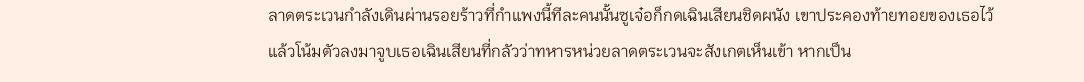ลาดตระเวนกำลังเดินผ่านรอยร้าวที่กำแพงนี้ทีละคนนั้นซูเจ๋อก็กดเฉินเสียนชิดผนัง เขาประคองท้ายทอยของเธอไว้ แล้วโน้มตัวลงมาจูบเธอเฉินเสียนที่กลัวว่าทหารหน่วยลาดตระเวนจะสังเกตเห็นเข้า หากเป็น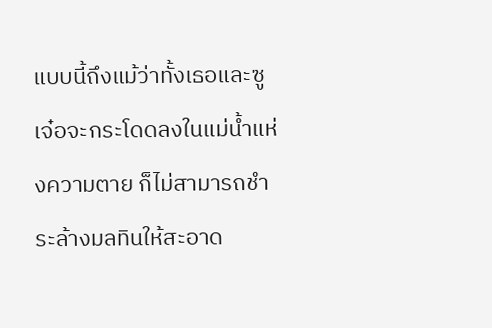แบบนี้ถึงแม้ว่าทั้งเธอและซูเจ๋อจะกระโดดลงในแม่นํ้าแห่งความตาย ก็ไม่สามารถชำระล้างมลทินให้สะอาด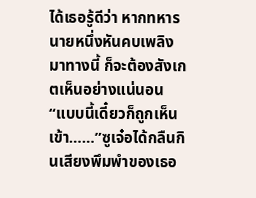ได้เธอรู้ดีว่า หากทหารนายหนึ่งหันคบเพลิงมาทางนี้ ก็จะต้องสังเกตเห็นอย่างแน่นอน“แบบนี้เดี๋ยวก็ถูกเห็นเข้า……”ซูเจ๋อได้กลืนกินเสียงพึมพำของเธอ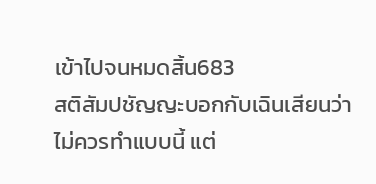เข้าไปจนหมดสิ้น683
สติสัมปชัญญะบอกกับเฉินเสียนว่าไม่ควรทำแบบนี้ แต่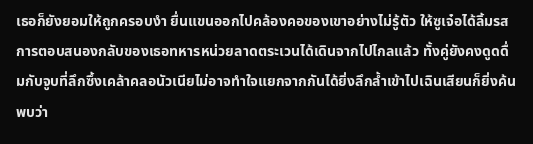เธอก็ยังยอมให้ถูกครอบงำ ยื่นแขนออกไปคล้องคอของเขาอย่างไม่รู้ตัว ให้ซูเจ๋อได้ลิ้มรสการตอบสนองกลับของเธอทหารหน่วยลาดตระเวนได้เดินจากไปไกลแล้ว ทั้งคู่ยังคงดูดดื่มกับจูบที่ลึกซึ้งเคล้าคลอนัวเนียไม่อาจทำใจแยกจากกันได้ยิ่งลึกลํ้าเข้าไปเฉินเสียนก็ยิ่งค้นพบว่า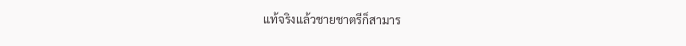แท้จริงแล้วชายชาตรีก็สามาร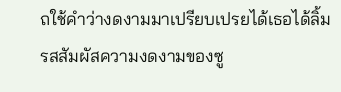ถใช้คำว่างดงามมาเปรียบเปรยได้เธอได้ลิ้มรสสัมผัสความงดงามของซู